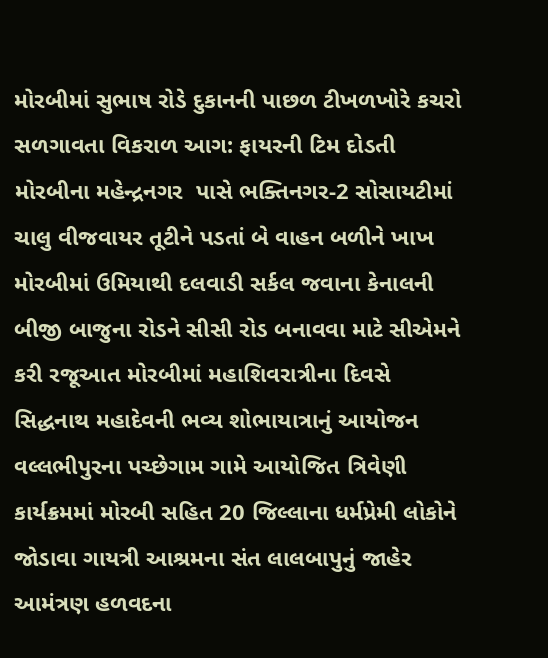મોરબીમાં સુભાષ રોડે દુકાનની પાછળ ટીખળખોરે કચરો સળગાવતા વિકરાળ આગ: ફાયરની ટિમ દોડતી મોરબીના મહેન્દ્રનગર  પાસે ભક્તિનગર-2 સોસાયટીમાં ચાલુ વીજવાયર તૂટીને પડતાં બે વાહન બળીને ખાખ મોરબીમાં ઉમિયાથી દલવાડી સર્કલ જવાના કેનાલની બીજી બાજુના રોડને સીસી રોડ બનાવવા માટે સીએમને કરી રજૂઆત મોરબીમાં મહાશિવરાત્રીના દિવસે સિદ્ધનાથ મહાદેવની ભવ્ય શોભાયાત્રાનું આયોજન વલ્લભીપુરના પચ્છેગામ ગામે આયોજિત ત્રિવેણી કાર્યક્રમમાં મોરબી સહિત 20 જિલ્લાના ધર્મપ્રેમી લોકોને જોડાવા ગાયત્રી આશ્રમના સંત લાલબાપુનું જાહેર આમંત્રણ હળવદના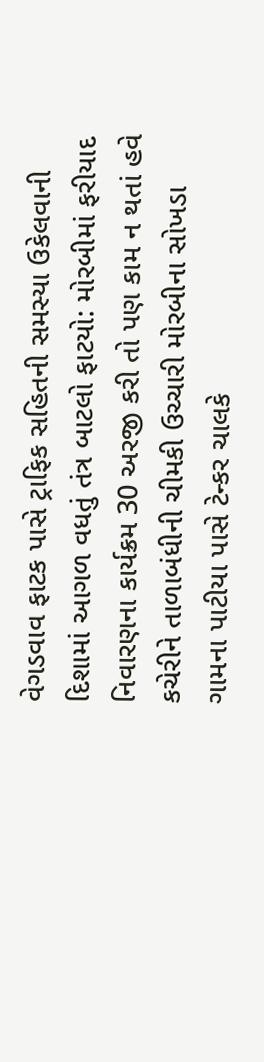વેગડવાવ ફાટક પાસે ટ્રાફિક સહિતની સમસ્યા ઉકેલવાની દિશામાં આગળ વધતું તંત્ર બાટલો ફાટયો: મોરબીમાં ફરીયાદ નિવારણના કાર્યક્રમ 30 અરજી કરી તો પણ કામ ન થતાં હવે કચેરીને તાળાબંધીની ચીમકી ઉચ્ચારી મોરબીના સોખડા ગામના પાટીયા પાસે ટેન્કર ચાલકે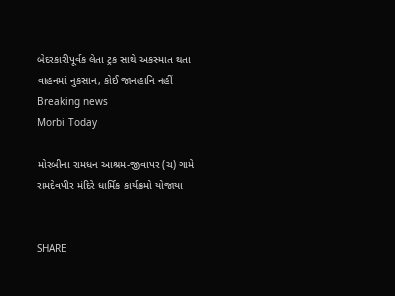બેદરકારીપૂર્વક લેતા ટ્રક સાથે અકસ્માત થતા વાહનમાં નુકસાન, કોઈ જાનહાનિ નહીં
Breaking news
Morbi Today

મોરબીના રામધન આશ્રમ-જીવાપર (ચ) ગામે રામદેવપીર મંદિરે ધાર્મિક કાર્યક્રમો યોજાયા


SHARE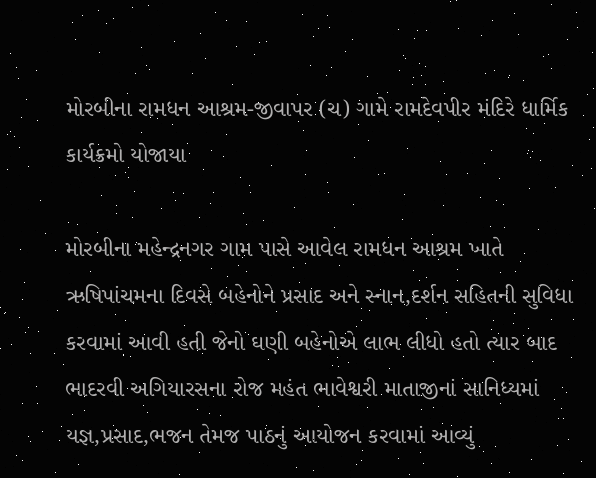મોરબીના રામધન આશ્રમ-જીવાપર (ચ) ગામે રામદેવપીર મંદિરે ધાર્મિક કાર્યક્રમો યોજાયા

મોરબીના મહેન્દ્રનગર ગામ પાસે આવેલ રામધન આશ્રમ ખાતે ઋષિપાંચમના દિવસે બહેનોને પ્રસાદ અને સ્નાન,દર્શન સહિતની સુવિધા કરવામાં આવી હતી જેનો ઘણી બહેનોએ લાભ લીધો હતો ત્યાર બાદ ભાદરવી અગિયારસના રોજ મહંત ભાવેશ્વરી માતાજીનાં સાનિધ્યમાં યજ્ઞ,પ્રસાદ,ભજન તેમજ પાઠનું આયોજન કરવામાં આવ્યું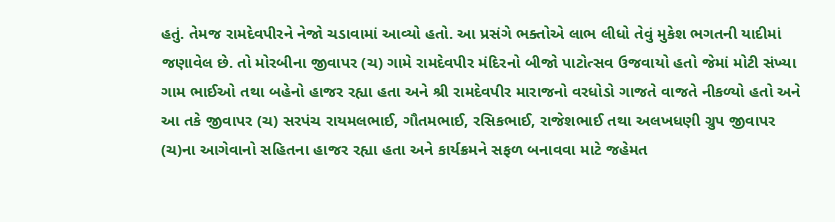હતું. તેમજ રામદેવપીરને નેજો ચડાવામાં આવ્યો હતો. આ પ્રસંગે ભક્તોએ લાભ લીધો તેવું મુકેશ ભગતની યાદીમાં જણાવેલ છે. તો મોરબીના જીવાપર (ચ) ગામે રામદેવપીર મંદિરનો બીજો પાટોત્સવ ઉજવાયો હતો જેમાં મોટી સંખ્યા ગામ ભાઈઓ તથા બહેનો હાજર રહ્યા હતા અને શ્રી રામદેવપીર મારાજનો વરધોડો ગાજતે વાજતે નીકળ્યો હતો અને આ તકે જીવાપર (ચ) સરપંચ રાયમલભાઈ, ગૌતમભાઈ, રસિકભાઈ, રાજેશભાઈ તથા અલખધણી ગ્રુપ જીવાપર (ચ)ના આગેવાનો સહિતના હાજર રહ્યા હતા અને કાર્યક્રમને સફળ બનાવવા માટે જહેમત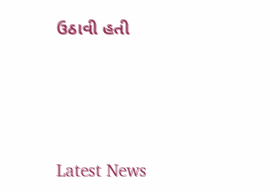ઉઠાવી હતી






Latest News